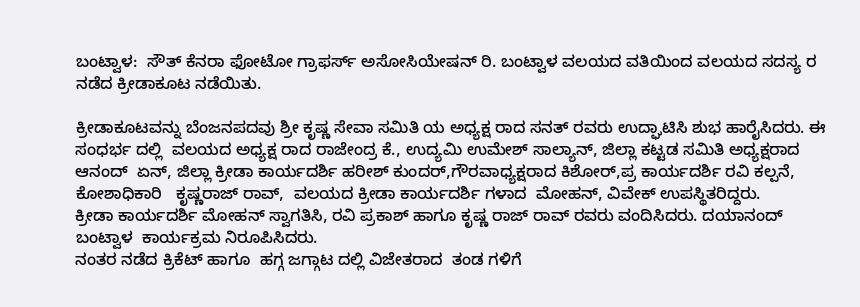ಬಂಟ್ವಾಳ:  ಸೌತ್ ಕೆನರಾ ಫೋಟೋ ಗ್ರಾಫರ್ಸ್ ಅಸೋಸಿಯೇಷನ್ ರಿ. ಬಂಟ್ವಾಳ ವಲಯದ ವತಿಯಿಂದ ವಲಯದ ಸದಸ್ಯ ರ  ನಡೆದ ಕ್ರೀಡಾಕೂಟ ನಡೆಯಿತು.

ಕ್ರೀಡಾಕೂಟವನ್ನು ಬೆಂಜನಪದವು ಶ್ರೀ ಕೃಷ್ಣ ಸೇವಾ ಸಮಿತಿ ಯ ಅಧ್ಯಕ್ಷ ರಾದ ಸನತ್ ರವರು ಉದ್ಘಾಟಿಸಿ ಶುಭ ಹಾರೈಸಿದರು. ಈ ಸಂಧರ್ಭ ದಲ್ಲಿ  ವಲಯದ ಅಧ್ಯಕ್ಷ ರಾದ ರಾಜೇಂದ್ರ ಕೆ., ಉದ್ಯಮಿ ಉಮೇಶ್ ಸಾಲ್ಯಾನ್, ಜಿಲ್ಲಾ ಕಟ್ಟಡ ಸಮಿತಿ ಅಧ್ಯಕ್ಷರಾದ ಆನಂದ್  ಏನ್, ಜಿಲ್ಲಾ ಕ್ರೀಡಾ ಕಾರ್ಯದರ್ಶಿ ಹರೀಶ್ ಕುಂದರ್,ಗೌರವಾಧ್ಯಕ್ಷರಾದ ಕಿಶೋರ್,ಪ್ರ ಕಾರ್ಯದರ್ಶಿ ರವಿ ಕಲ್ಪನೆ, ಕೋಶಾಧಿಕಾರಿ   ಕೃಷ್ಣರಾಜ್ ರಾವ್,  ವಲಯದ ಕ್ರೀಡಾ ಕಾರ್ಯದರ್ಶಿ ಗಳಾದ  ಮೋಹನ್, ವಿವೇಕ್ ಉಪಸ್ಥಿತರಿದ್ದರು.
ಕ್ರೀಡಾ ಕಾರ್ಯದರ್ಶಿ ಮೋಹನ್ ಸ್ವಾಗತಿಸಿ, ರವಿ ಪ್ರಕಾಶ್ ಹಾಗೂ ಕೃಷ್ಣ ರಾಜ್ ರಾವ್ ರವರು ವಂದಿಸಿದರು. ದಯಾನಂದ್ ಬಂಟ್ವಾಳ  ಕಾರ್ಯಕ್ರಮ ನಿರೂಪಿಸಿದರು.
ನಂತರ ನಡೆದ ಕ್ರಿಕೆಟ್ ಹಾಗೂ  ಹಗ್ಗ ಜಗ್ಗಾಟ ದಲ್ಲಿ ವಿಜೇತರಾದ  ತಂಡ ಗಳಿಗೆ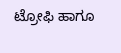ಟ್ರೋಫಿ ಹಾಗೂ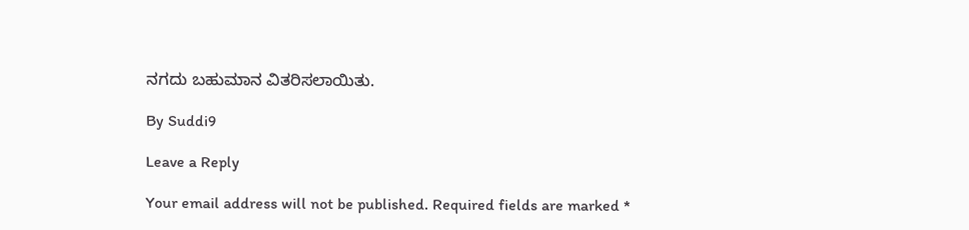ನಗದು ಬಹುಮಾನ ವಿತರಿಸಲಾಯಿತು.

By Suddi9

Leave a Reply

Your email address will not be published. Required fields are marked *